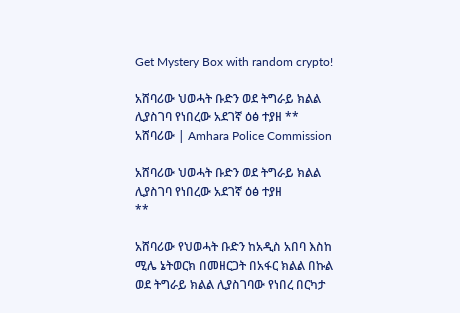Get Mystery Box with random crypto!

አሸባሪው ህወሓት ቡድን ወደ ትግራይ ክልል ሊያስገባ የነበረው አደገኛ ዕፅ ተያዘ ** አሸባሪው | Amhara Police Commission

አሸባሪው ህወሓት ቡድን ወደ ትግራይ ክልል ሊያስገባ የነበረው አደገኛ ዕፅ ተያዘ
**

አሸባሪው የህወሓት ቡድን ከአዲስ አበባ እስከ ሚሌ ኔትወርክ በመዘርጋት በአፋር ክልል በኩል ወደ ትግራይ ክልል ሊያስገባው የነበረ በርካታ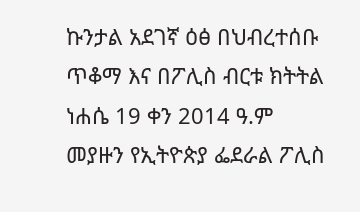ኩንታል አደገኛ ዕፅ በህብረተሰቡ ጥቆማ እና በፖሊስ ብርቱ ክትትል ነሐሴ 19 ቀን 2014 ዓ.ም መያዙን የኢትዮጵያ ፌደራል ፖሊስ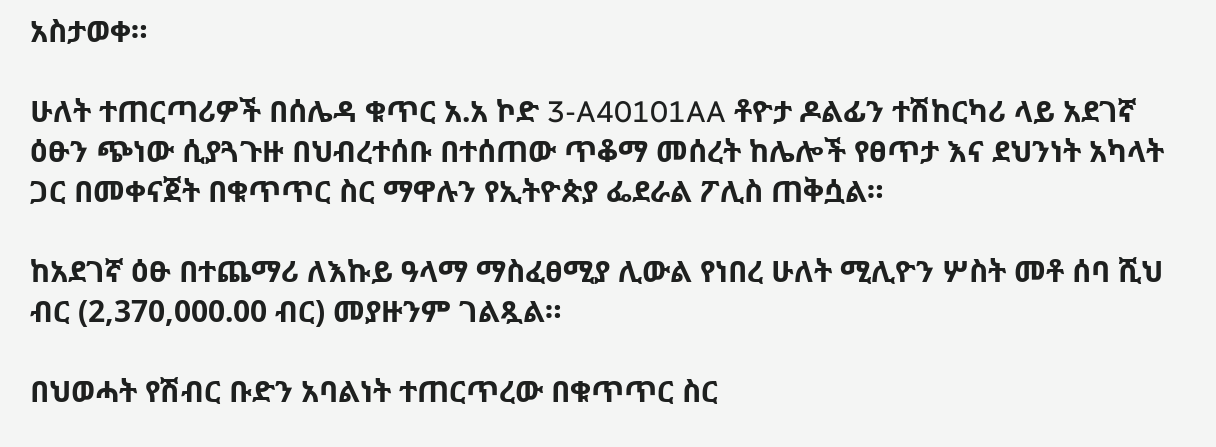አስታወቀ።

ሁለት ተጠርጣሪዎች በሰሌዳ ቁጥር አ.አ ኮድ 3-A40101AA ቶዮታ ዶልፊን ተሽከርካሪ ላይ አደገኛ ዕፁን ጭነው ሲያጓጉዙ በህብረተሰቡ በተሰጠው ጥቆማ መሰረት ከሌሎች የፀጥታ እና ደህንነት አካላት ጋር በመቀናጀት በቁጥጥር ስር ማዋሉን የኢትዮጵያ ፌደራል ፖሊስ ጠቅሷል።

ከአደገኛ ዕፁ በተጨማሪ ለእኩይ ዓላማ ማስፈፀሚያ ሊውል የነበረ ሁለት ሚሊዮን ሦስት መቶ ሰባ ሺህ ብር (2,370,000.00 ብር) መያዙንም ገልጿል።

በህወሓት የሽብር ቡድን አባልነት ተጠርጥረው በቁጥጥር ስር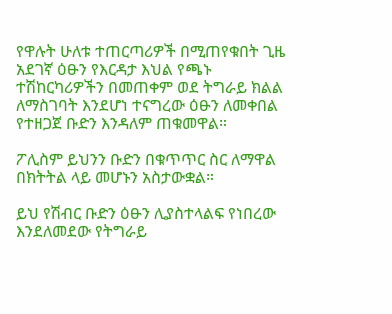የዋሉት ሁለቱ ተጠርጣሪዎች በሚጠየቁበት ጊዜ አደገኛ ዕፁን የእርዳታ እህል የጫኑ ተሽከርካሪዎችን በመጠቀም ወደ ትግራይ ክልል ለማስገባት እንደሆነ ተናግረው ዕፁን ለመቀበል የተዘጋጀ ቡድን እንዳለም ጠቁመዋል።

ፖሊስም ይህንን ቡድን በቁጥጥር ስር ለማዋል በክትትል ላይ መሆኑን አስታውቋል።

ይህ የሽብር ቡድን ዕፁን ሊያስተላልፍ የነበረው እንደለመደው የትግራይ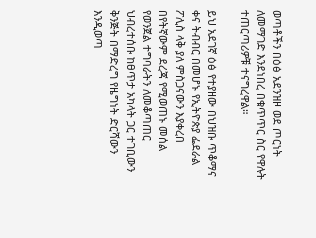ወጣቶችን በዕፅ አደንዝዞ ወደ ጦርነት ለመማገድ እንደነበረ በቁጥጥር ስር የዋሉት ተጠርጣሪዎቹ ተናግረዋል።

ይህ አደገኛ ዕፅ የተያዘው በህዝቡ ጥቆማና ቀና ትብብር በመሆኑ የኢትዮጵያ ፌደራል ፖሊስ ላቅ ያለ ምስጋናውን እያቀረበ በየትኛውም ደረጃ የሚወጠኑ መሰል የወንጀል ተግባራትን ለመቆጣጠር ህብረተሰቡ ከፀጥታ አካላት ጋር ተገቢውን ቅንጅት በማድረግ የዜግነት ድርሻውን እንዲወጣ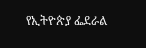የኢትዮጵያ ፌደራል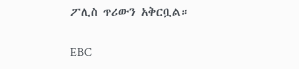ፖሊስ ጥሪውን አቅርቧል።

EBC